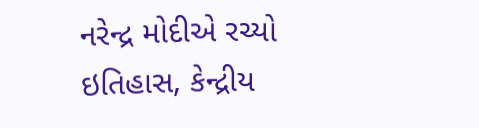નરેન્દ્ર મોદીએ રચ્યો ઇતિહાસ, કેન્દ્રીય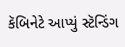કૅબિનેટે આપ્યું સ્ટૅન્ડિંગ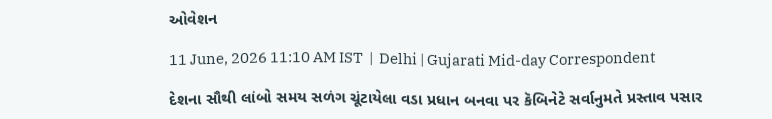ઓવેશન

11 June, 2026 11:10 AM IST  |  Delhi | Gujarati Mid-day Correspondent

દેશના સૌથી લાંબો સમય સળંગ ચૂંટાયેલા વડા પ્રધાન બનવા પર કૅબિનેટે સર્વાનુમતે પ્રસ્તાવ પસાર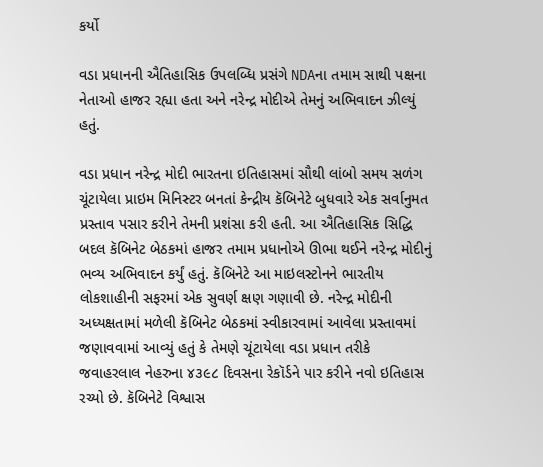કર્યો

વડા પ્રધાનની ઐતિહાસિક ઉપલબ્ધિ પ્રસંગે NDAના તમામ સાથી પક્ષના નેતાઓ હાજર રહ્યા હતા અને નરેન્દ્ર મોદીએ તેમનું અભિવાદન ઝીલ્યું હતું.

વડા પ્રધાન નરેન્દ્ર મોદી ભારતના ઇતિહાસમાં સૌથી લાંબો સમય સળંગ ચૂંટાયેલા પ્રાઇમ મિનિસ્ટર બનતાં કેન્દ્રીય કૅબિનેટે બુધવારે એક સર્વાનુમત પ્રસ્તાવ પસાર કરીને તેમની પ્રશંસા કરી હતી. આ ઐતિહાસિક સિદ્ધિ બદલ કૅબિનેટ બેઠકમાં હાજર તમામ પ્રધાનોએ ઊભા થઈને નરેન્દ્ર મોદીનું ભવ્ય અભિવાદન કર્યું હતું. કૅબિનેટે આ માઇલસ્ટોનને ભારતીય લોકશાહીની સફરમાં એક સુવર્ણ ક્ષણ ગણાવી છે. નરેન્દ્ર મોદીની અધ્યક્ષતામાં મળેલી કૅબિનેટ બેઠકમાં સ્વીકારવામાં આવેલા પ્રસ્તાવમાં જણાવવામાં આવ્યું હતું કે તેમણે ચૂંટાયેલા વડા પ્રધાન તરીકે જવાહરલાલ નેહરુના ૪૩૯૮ દિવસના રેકૉર્ડને પાર કરીને નવો ઇતિહાસ રચ્યો છે. કૅબિનેટે વિશ્વાસ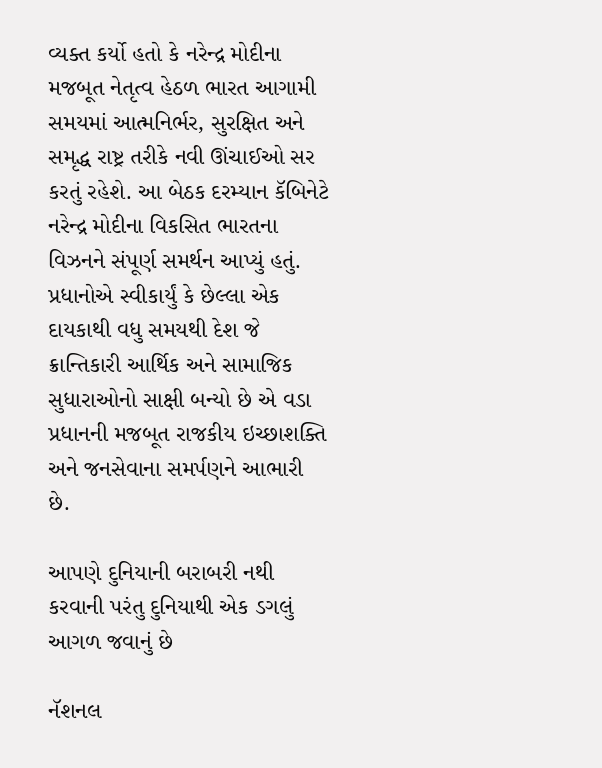વ્યક્ત કર્યો હતો કે નરેન્દ્ર મોદીના મજબૂત નેતૃત્વ હેઠળ ભારત આગામી સમયમાં આત્મનિર્ભર, સુરક્ષિત અને સમૃદ્ધ રાષ્ટ્ર તરીકે નવી ઊંચાઈઓ સર કરતું રહેશે. આ બેઠક દરમ્યાન કૅબિનેટે નરેન્દ્ર મોદીના વિકસિત ભારતના વિઝનને સંપૂર્ણ સમર્થન આપ્યું હતું. પ્રધાનોએ સ્વીકાર્યું કે છેલ્લા એક દાયકાથી વધુ સમયથી દેશ જે ક્રાન્તિકારી આર્થિક અને સામાજિક સુધારાઓનો સાક્ષી બન્યો છે એ વડા પ્રધાનની મજબૂત રાજકીય ઇચ્છાશક્તિ અને જનસેવાના સમર્પણને આભારી છે.

આપણે દુનિયાની બરાબરી નથી કરવાની પરંતુ દુનિયાથી એક ડગલું આગળ જવાનું છે

નૅશનલ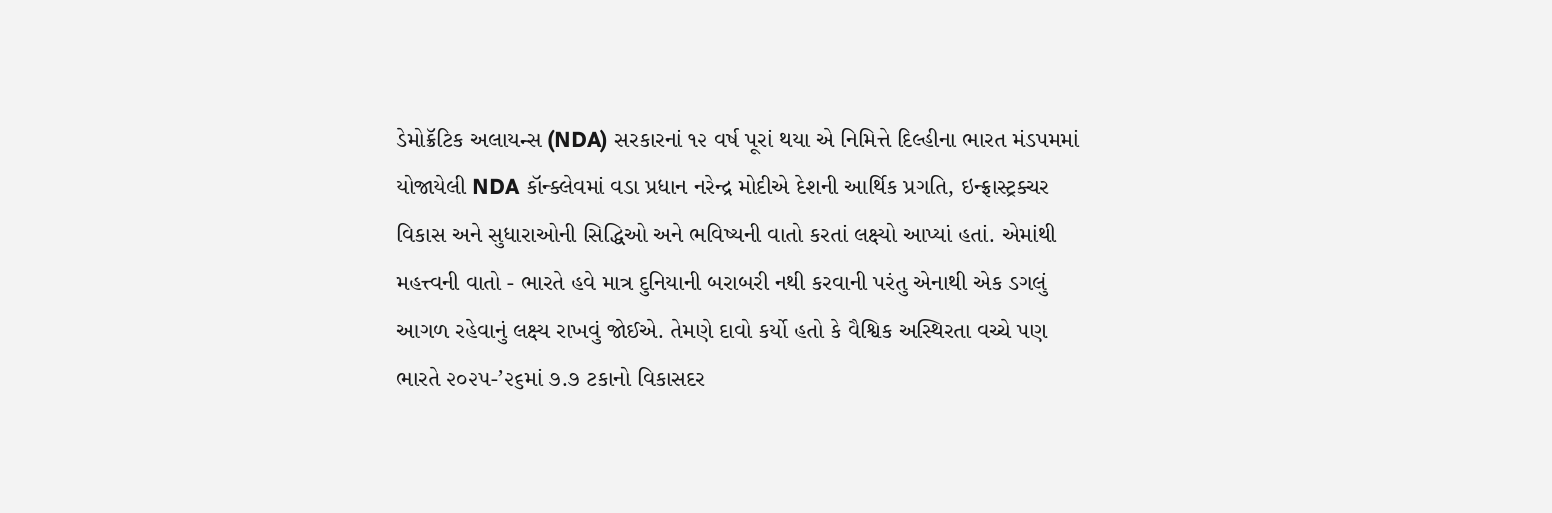ડેમોક્રૅટિક અલાયન્સ (NDA) સરકારનાં ૧૨ વર્ષ પૂરાં થયા એ નિમિત્તે દિલ્હીના ભારત મંડપમમાં યોજાયેલી NDA કૉન્ક્લેવમાં વડા પ્રધાન નરેન્દ્ર મોદીએ દેશની આર્થિક પ્રગતિ, ઇન્ફ્રાસ્ટ્રક્ચર વિકાસ અને સુધારાઓની સિદ્ધિઓ અને ભવિષ્યની વાતો કરતાં લક્ષ્યો આપ્યાં હતાં. એમાંથી મહત્ત્વની વાતો - ભારતે હવે માત્ર દુનિયાની બરાબરી નથી કરવાની પરંતુ એનાથી એક ડગલું આગળ રહેવાનું લક્ષ્ય રાખવું જોઈએ. તેમણે દાવો કર્યો હતો કે વૈશ્વિક અસ્થિરતા વચ્ચે પણ ભારતે ૨૦૨૫-’૨૬માં ૭.૭ ટકાનો વિકાસદર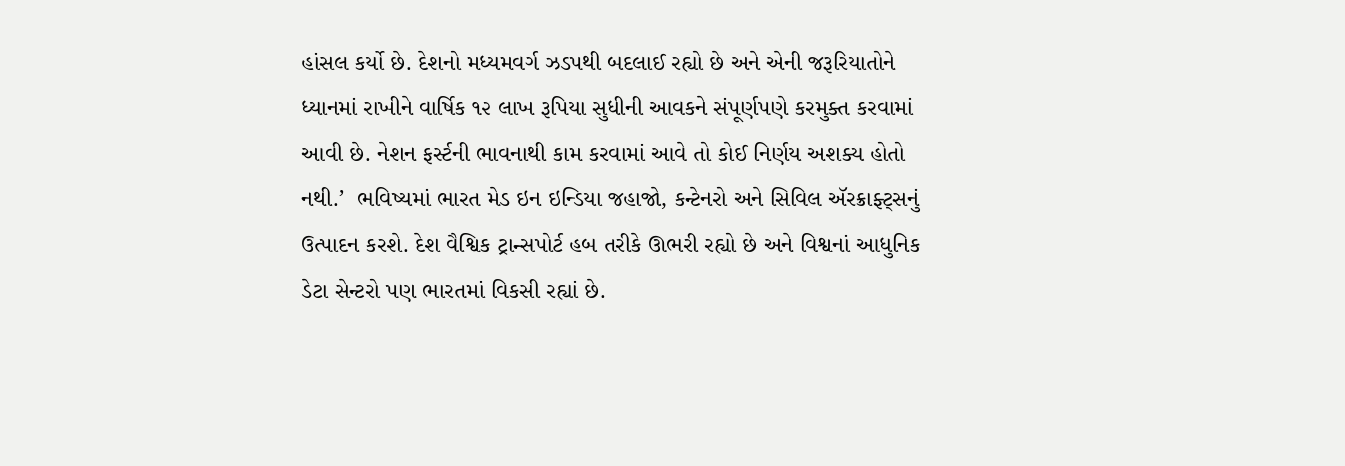હાંસલ કર્યો છે. દેશનો મધ્યમવર્ગ ઝડપથી બદલાઈ રહ્યો છે અને એની જરૂરિયાતોને ધ્યાનમાં રાખીને વાર્ષિક ૧૨ લાખ રૂપિયા સુધીની આવકને સંપૂર્ણપણે કરમુક્ત કરવામાં આવી છે. નેશન ફર્સ્ટની ભાવનાથી કામ કરવામાં આવે તો કોઈ નિર્ણય અશક્ય હોતો નથી.’  ભવિષ્યમાં ભારત મેડ ઇન ઇન્ડિયા જહાજો, કન્ટેનરો અને સિવિલ ઍરક્રાફ્ટ્સનું ઉત્પાદન કરશે. દેશ વૈશ્વિક ટ્રાન્સપોર્ટ હબ તરીકે ઊભરી રહ્યો છે અને વિશ્વનાં આધુનિક ડેટા સેન્ટરો પણ ભારતમાં વિકસી રહ્યાં છે.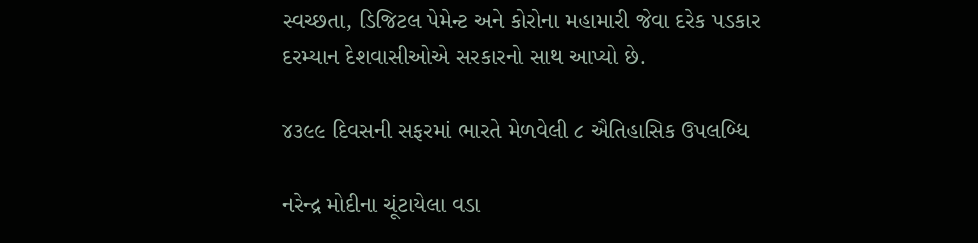સ્વચ્છતા, ડિજિટલ પેમેન્ટ અને કોરોના મહામારી જેવા દરેક પડકાર દરમ્યાન દેશવાસીઓએ સરકારનો સાથ આપ્યો છે.

૪૩૯૯ દિવસની સફરમાં ભારતે મેળવેલી ૮ ઐતિહાસિક ઉપલબ્ધિ

નરેન્દ્ર મોદીના ચૂંટાયેલા વડા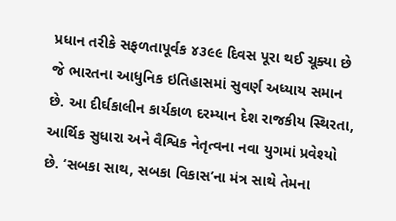પ્રધાન તરીકે સફળતાપૂર્વક ૪૩૯૯ દિવસ પૂરા થઈ ચૂક્યા છે જે ભારતના આધુનિક ઇતિહાસમાં સુવર્ણ અધ્યાય સમાન છે. આ દીર્ઘકાલીન કાર્યકાળ દરમ્યાન દેશ રાજકીય સ્થિરતા, આર્થિક સુધારા અને વૈશ્વિક નેતૃત્વના નવા યુગમાં પ્રવેશ્યો છે. ‘સબકા સાથ, સબકા વિકાસ’ના મંત્ર સાથે તેમના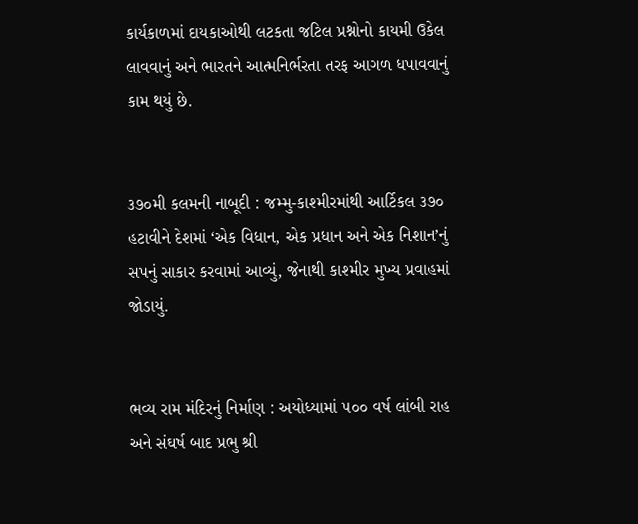કાર્યકાળમાં દાયકાઓથી લટકતા જટિલ પ્રશ્નોનો કાયમી ઉકેલ લાવવાનું અને ભારતને આત્મનિર્ભરતા તરફ આગળ ધપાવવાનું કામ થયું છે.


૩૭૦મી કલમની નાબૂદી : જમ્મુ-કાશ્મીરમાંથી આર્ટિકલ ૩૭૦ હટાવીને દેશમાં ‘એક વિધાન, એક પ્રધાન અને એક નિશાન’નું સપનું સાકાર કરવામાં આવ્યું, જેનાથી કાશ્મીર મુખ્ય પ્રવાહમાં જોડાયું.


ભવ્ય રામ મંદિરનું નિર્માણ : અયોધ્યામાં ૫૦૦ વર્ષ લાંબી રાહ અને સંઘર્ષ બાદ પ્રભુ શ્રી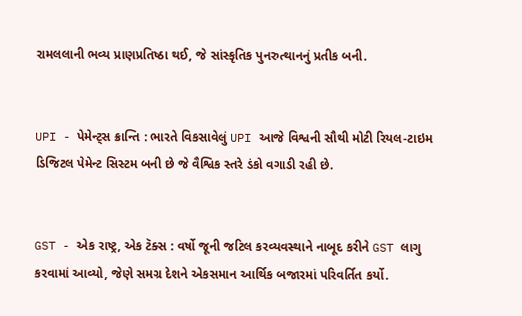રામલલાની ભવ્ય પ્રાણપ્રતિષ્ઠા થઈ, જે સાંસ્કૃતિક પુનરુત્થાનનું પ્રતીક બની.


UPI - પેમેન્ટ્સ ક્રાન્તિ : ભારતે વિકસાવેલું UPI આજે વિશ્વની સૌથી મોટી રિયલ-ટાઇમ ડિજિટલ પેમેન્ટ સિસ્ટમ બની છે જે વૈશ્વિક સ્તરે ડંકો વગાડી રહી છે.


GST - એક રાષ્ટ્ર, એક ટૅક્સ : વર્ષો જૂની જટિલ કરવ્યવસ્થાને નાબૂદ કરીને GST લાગુ કરવામાં આવ્યો, જેણે સમગ્ર દેશને એકસમાન આર્થિક બજારમાં પરિવર્તિત કર્યો.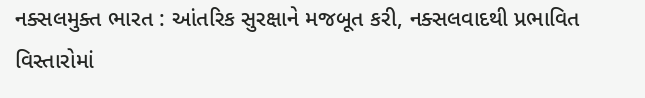નક્સલમુક્ત ભારત : આંતરિક સુરક્ષાને મજબૂત કરી, નક્સલવાદથી પ્રભાવિત વિસ્તારોમાં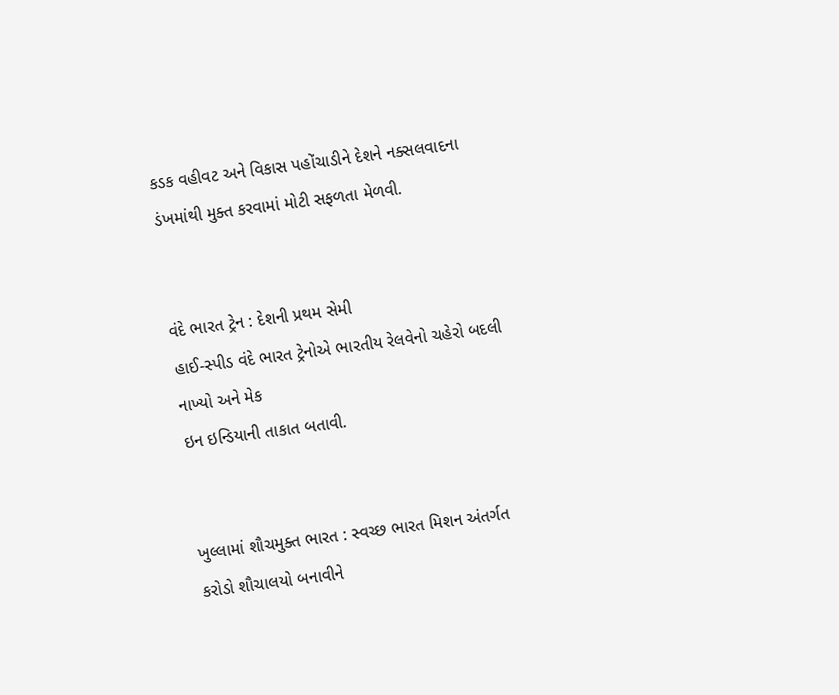કડક વહીવટ અને વિકાસ પહોંચાડીને દેશને નક્સલવાદના ડંખમાંથી મુક્ત કરવામાં મોટી સફળતા મેળવી.


વંદે ભારત ટ્રેન : દેશની પ્રથમ સેમી
હાઈ-સ્પીડ વંદે ભારત ટ્રેનોએ ભારતીય રેલવેનો ચહેરો બદલી નાખ્યો અને મેક
ઇન ઇન્ડિયાની તાકાત બતાવી.


ખુલ્લામાં શૌચમુક્ત ભારત : સ્વચ્છ ભારત મિશન અંતર્ગત કરોડો શૌચાલયો બનાવીને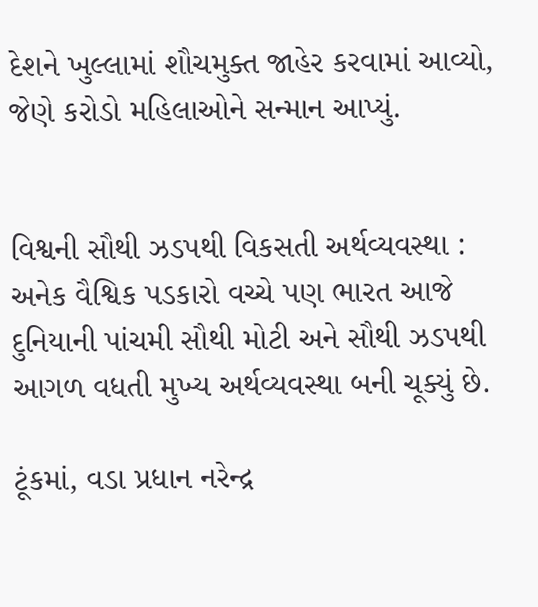દેશને ખુલ્લામાં શૌચમુક્ત જાહેર કરવામાં આવ્યો, જેણે કરોડો મહિલાઓને સન્માન આપ્યું.


વિશ્વની સૌથી ઝડપથી વિકસતી અર્થવ્યવસ્થા : અનેક વૈશ્વિક પડકારો વચ્ચે પણ ભારત આજે દુનિયાની પાંચમી સૌથી મોટી અને સૌથી ઝડપથી આગળ વધતી મુખ્ય અર્થવ્યવસ્થા બની ચૂક્યું છે.

ટૂંકમાં, વડા પ્રધાન નરેન્દ્ર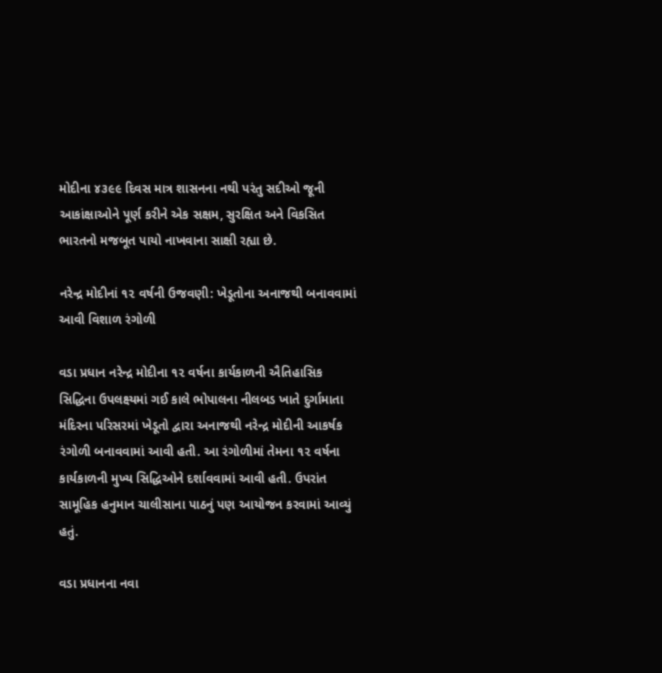મોદીના ૪૩૯૯ દિવસ માત્ર શાસનના નથી પરંતુ સદીઓ જૂની આકાંક્ષાઓને પૂર્ણ કરીને એક સક્ષમ, સુરક્ષિત અને વિકસિત ભારતનો મજબૂત પાયો નાખવાના સાક્ષી રહ્યા છે.

નરેન્દ્ર મોદીનાં ૧૨ વર્ષની ઉજવણી: ખેડૂતોના અનાજથી બનાવવામાં આવી વિશાળ રંગોળી

વડા પ્રધાન નરેન્દ્ર મોદીના ૧૨ વર્ષના કાર્યકાળની ઐતિહાસિક સિદ્ધિના ઉપલક્ષ્યમાં ગઈ કાલે ભોપાલના નીલબડ ખાતે દુર્ગામાતા મંદિરના પરિસરમાં ખેડૂતો દ્વારા અનાજથી નરેન્દ્ર મોદીની આકર્ષક રંગોળી બનાવવામાં આવી હતી. આ રંગોળીમાં તેમના ૧૨ વર્ષના કાર્યકાળની મુખ્ય સિદ્ધિઓને દર્શાવવામાં આવી હતી. ઉપરાંત સામૂહિક હનુમાન ચાલીસાના પાઠનું પણ આયોજન કરવામાં આવ્યું હતું.

વડા પ્રધાનના નવા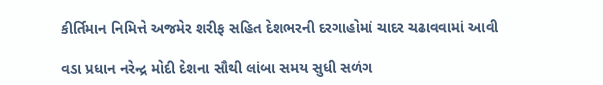કીર્તિમાન નિમિત્તે અજમેર શરીફ સહિત દેશભરની દરગાહોમાં ચાદર ચઢાવવામાં આવી

વડા પ્રધાન નરેન્દ્ર મોદી દેશના સૌથી લાંબા સમય સુધી સળંગ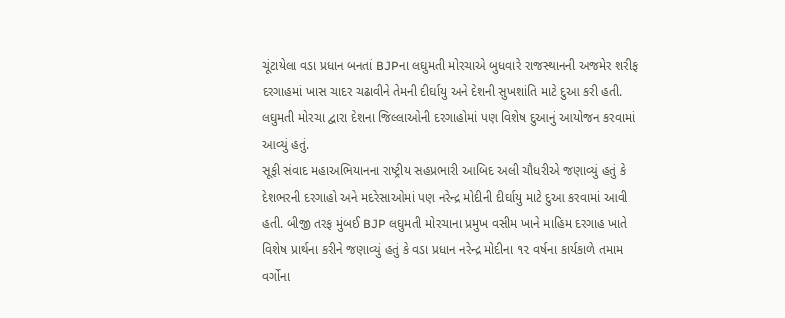ચૂંટાયેલા વડા પ્રધાન બનતાં BJPના લઘુમતી મોરચાએ બુધવારે રાજસ્થાનની અજમેર શરીફ દરગાહમાં ખાસ ચાદર ચઢાવીને તેમની દીર્ઘાયુ અને દેશની સુખશાંતિ માટે દુઆ કરી હતી. લઘુમતી મોરચા દ્વારા દેશના જિલ્લાઓની દરગાહોમાં પણ વિશેષ દુઆનું આયોજન કરવામાં આવ્યું હતું.
સૂફી સંવાદ મહાઅભિયાનના રાષ્ટ્રીય સહપ્રભારી આબિદ અલી ચૌધરીએ જણાવ્યું હતું કે દેશભરની દરગાહો અને મદરેસાઓમાં પણ નરેન્દ્ર મોદીની દીર્ઘાયુ માટે દુઆ કરવામાં આવી હતી. બીજી તરફ મુંબઈ BJP લઘુમતી મોરચાના પ્રમુખ વસીમ ખાને માહિમ દરગાહ ખાતે વિશેષ પ્રાર્થના કરીને જણાવ્યું હતું કે વડા પ્રધાન નરેન્દ્ર મોદીના ૧૨ વર્ષના કાર્યકાળે તમામ વર્ગોના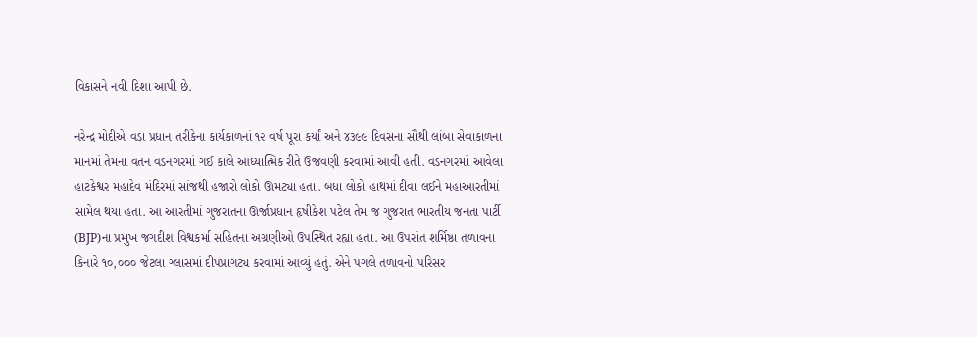વિકાસને નવી દિશા આપી છે.

નરેન્દ્ર મોદીએ વડા પ્રધાન તરીકેના કાર્યકાળનાં ૧૨ વર્ષ પૂરા કર્યાં અને ૪૩૯૯ દિવસના સૌથી લાંબા સેવાકાળના માનમાં તેમના વતન વડનગરમાં ગઈ કાલે આધ્યાત્મિક રીતે ઉજવણી કરવામાં આવી હતી. વડનગરમાં આવેલા હાટકેશ્વર મહાદેવ મંદિરમાં સાંજથી હજારો લોકો ઊમટ્યા હતા. બધા લોકો હાથમાં દીવા લઈને મહાઆરતીમાં સામેલ થયા હતા. આ આરતીમાં ગુજરાતના ઊર્જાપ્રધાન હૃષીકેશ પટેલ તેમ જ ગુજરાત ભારતીય જનતા પાર્ટી (BJP)ના પ્રમુખ જગદીશ વિશ્વકર્મા સહિતના અગ્રણીઓ ઉપસ્થિત રહ્યા હતા. આ ઉપરાંત શર્મિષ્ઠા તળાવના કિનારે ૧૦,૦૦૦ જેટલા ગ્લાસમાં દીપપ્રાગટ્ય કરવામાં આવ્યું હતું. એને પગલે તળાવનો પરિસર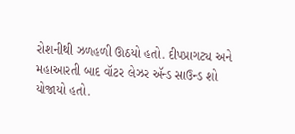રોશનીથી ઝળહળી ઊઠયો હતો. દીપપ્રાગટ્ય અને મહાઆરતી બાદ વૉટર લેઝર ઍન્ડ સાઉન્ડ શો યોજાયો હતો.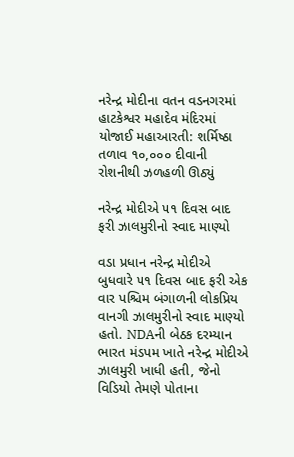નરેન્દ્ર મોદીના વતન વડનગરમાં હાટકેશ્વર મહાદેવ મંદિરમાં યોજાઈ મહાઆરતી: શર્મિષ્ઠા તળાવ ૧૦,૦૦૦ દીવાની રોશનીથી ઝળહળી ઊઠ્યું

નરેન્દ્ર મોદીએ ૫૧ દિવસ બાદ ફરી ઝાલમુરીનો સ્વાદ માણ્યો

વડા પ્રધાન નરેન્દ્ર મોદીએ બુધવારે ૫૧ દિવસ બાદ ફરી એક વાર પશ્ચિમ બંગાળની લોકપ્રિય વાનગી ઝાલમુરીનો સ્વાદ માણ્યો હતો. NDAની બેઠક દરમ્યાન ભારત મંડપમ ખાતે નરેન્દ્ર મોદીએ ઝાલમુરી ખાધી હતી, જેનો વિડિયો તેમણે પોતાના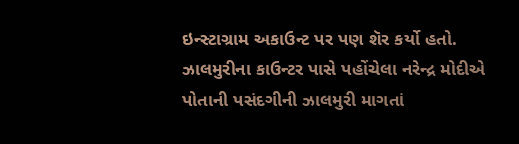ઇન્સ્ટાગ્રામ અકાઉન્ટ પર પણ શૅર કર્યો હતો. ઝાલમુરીના કાઉન્ટર પાસે પહોંચેલા નરેન્દ્ર મોદીએ પોતાની પસંદગીની ઝાલમુરી માગતાં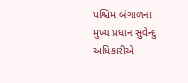પશ્ચિમ બંગાળના મુખ્ય પ્રધાન સુવેન્દુ અધિકારીએ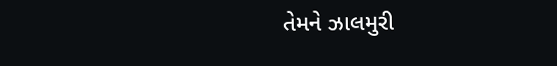તેમને ઝાલમુરી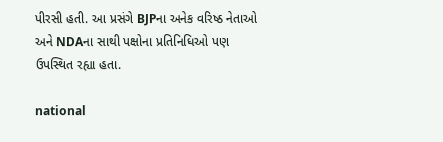પીરસી હતી. આ પ્રસંગે BJPના અનેક વરિષ્ઠ નેતાઓ અને NDAના સાથી પક્ષોના પ્રતિનિધિઓ પણ ઉપસ્થિત રહ્યા હતા.

national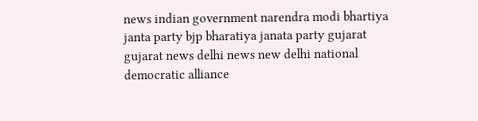news indian government narendra modi bhartiya janta party bjp bharatiya janata party gujarat gujarat news delhi news new delhi national democratic alliance